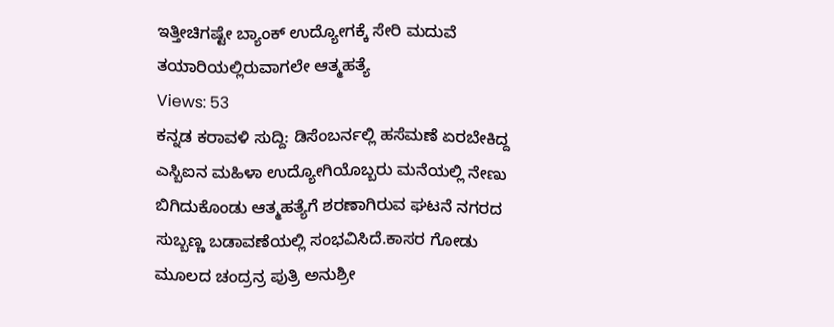ಇತ್ತೀಚಿಗಷ್ಟೇ ಬ್ಯಾಂಕ್ ಉದ್ಯೋಗಕ್ಕೆ ಸೇರಿ ಮದುವೆ ತಯಾರಿಯಲ್ಲಿರುವಾಗಲೇ ಆತ್ಮಹತ್ಯೆ
Views: 53
ಕನ್ನಡ ಕರಾವಳಿ ಸುದ್ದಿ: ಡಿಸೆಂಬರ್ನಲ್ಲಿ ಹಸೆಮಣೆ ಏರಬೇಕಿದ್ದ ಎಸ್ಬಿಐನ ಮಹಿಳಾ ಉದ್ಯೋಗಿಯೊಬ್ಬರು ಮನೆಯಲ್ಲಿ ನೇಣು ಬಿಗಿದುಕೊಂಡು ಆತ್ಮಹತ್ಯೆಗೆ ಶರಣಾಗಿರುವ ಘಟನೆ ನಗರದ ಸುಬ್ಬಣ್ಣ ಬಡಾವಣೆಯಲ್ಲಿ ಸಂಭವಿಸಿದೆ.ಕಾಸರ ಗೋಡು ಮೂಲದ ಚಂದ್ರನ್ರ ಪುತ್ರಿ ಅನುಶ್ರೀ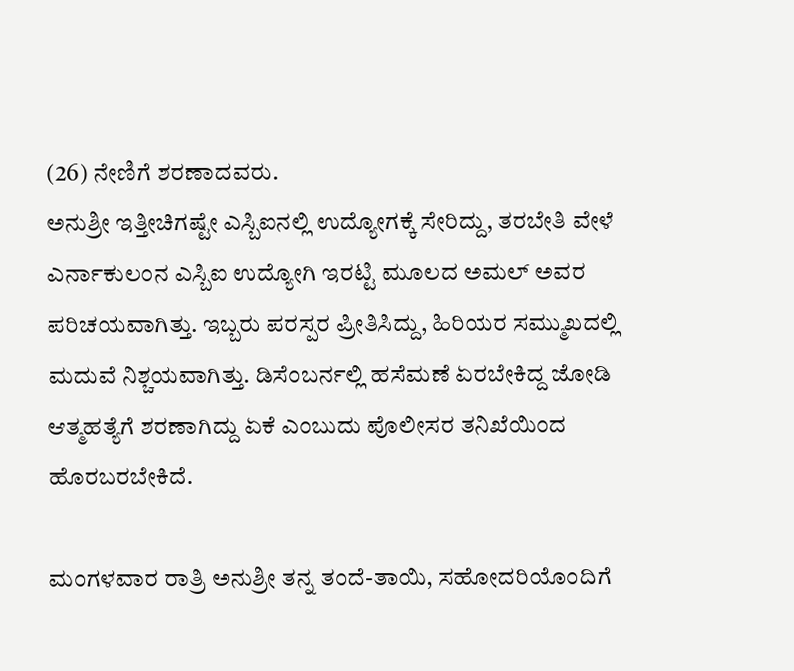(26) ನೇಣಿಗೆ ಶರಣಾದವರು.
ಅನುಶ್ರೀ ಇತ್ತೀಚಿಗಷ್ಟೇ ಎಸ್ಬಿಐನಲ್ಲಿ ಉದ್ಯೋಗಕ್ಕೆ ಸೇರಿದ್ದು, ತರಬೇತಿ ವೇಳೆ ಎರ್ನಾಕುಲಂನ ಎಸ್ಬಿಐ ಉದ್ಯೋಗಿ ಇರಟ್ಟಿ ಮೂಲದ ಅಮಲ್ ಅವರ ಪರಿಚಯವಾಗಿತ್ತು. ಇಬ್ಬರು ಪರಸ್ಪರ ಪ್ರೀತಿಸಿದ್ದು, ಹಿರಿಯರ ಸಮ್ಮುಖದಲ್ಲಿ ಮದುವೆ ನಿಶ್ಚಯವಾಗಿತ್ತು. ಡಿಸೆಂಬರ್ನಲ್ಲಿ ಹಸೆಮಣೆ ಏರಬೇಕಿದ್ದ ಜೋಡಿ ಆತ್ಮಹತ್ಯೆಗೆ ಶರಣಾಗಿದ್ದು ಏಕೆ ಎಂಬುದು ಪೊಲೀಸರ ತನಿಖೆಯಿಂದ ಹೊರಬರಬೇಕಿದೆ.

ಮಂಗಳವಾರ ರಾತ್ರಿ ಅನುಶ್ರೀ ತನ್ನ ತಂದೆ-ತಾಯಿ, ಸಹೋದರಿಯೊಂದಿಗೆ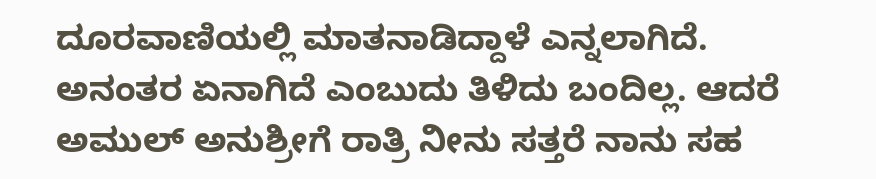ದೂರವಾಣಿಯಲ್ಲಿ ಮಾತನಾಡಿದ್ದಾಳೆ ಎನ್ನಲಾಗಿದೆ. ಅನಂತರ ಏನಾಗಿದೆ ಎಂಬುದು ತಿಳಿದು ಬಂದಿಲ್ಲ. ಆದರೆ ಅಮುಲ್ ಅನುಶ್ರೀಗೆ ರಾತ್ರಿ ನೀನು ಸತ್ತರೆ ನಾನು ಸಹ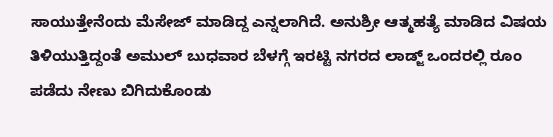ಸಾಯುತ್ತೇನೆಂದು ಮೆಸೇಜ್ ಮಾಡಿದ್ದ ಎನ್ನಲಾಗಿದೆ. ಅನುಶ್ರೀ ಆತ್ಮಹತ್ಯೆ ಮಾಡಿದ ವಿಷಯ ತಿಳಿಯುತ್ತಿದ್ದಂತೆ ಅಮುಲ್ ಬುಧವಾರ ಬೆಳಗ್ಗೆ ಇರಟ್ಟಿ ನಗರದ ಲಾಡ್ಜ್ ಒಂದರಲ್ಲಿ ರೂಂ ಪಡೆದು ನೇಣು ಬಿಗಿದುಕೊಂಡು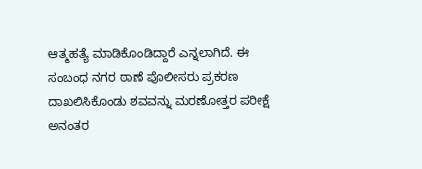ಆತ್ಮಹತ್ಯೆ ಮಾಡಿಕೊಂಡಿದ್ದಾರೆ ಎನ್ನಲಾಗಿದೆ. ಈ ಸಂಬಂಧ ನಗರ ಠಾಣೆ ಪೊಲೀಸರು ಪ್ರಕರಣ ದಾಖಲಿಸಿಕೊಂಡು ಶವವನ್ನು ಮರಣೋತ್ತರ ಪರೀಕ್ಷೆ ಅನಂತರ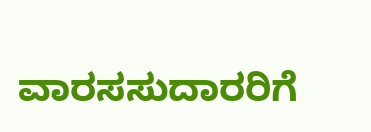ವಾರಸಸುದಾರರಿಗೆ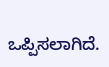ಒಪ್ಪಿಸಲಾಗಿದೆ.